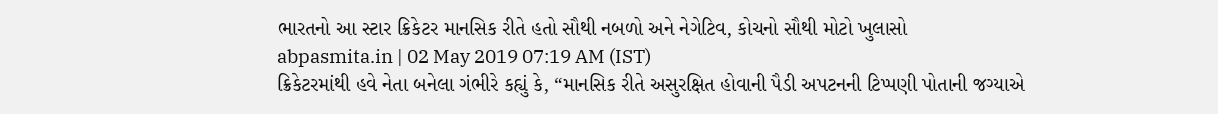ભારતનો આ સ્ટાર ક્રિકેટર માનસિક રીતે હતો સૌથી નબળો અને નેગેટિવ, કોચનો સૌથી મોટો ખુલાસો
abpasmita.in | 02 May 2019 07:19 AM (IST)
ક્રિકેટરમાંથી હવે નેતા બનેલા ગંભીરે કહ્યું કે, “માનસિક રીતે અસુરક્ષિત હોવાની પૈડી અપટનની ટિપ્પણી પોતાની જગ્યાએ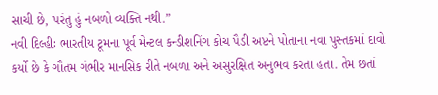સાચી છે, પરંતુ હું નબળો વ્યક્તિ નથી.”
નવી દિલ્હીઃ ભારતીય ટૂમના પૂર્વ મેન્ટલ કન્ડીશનિંગ કોચ પૈડી અપ્ટને પોતાના નવા પુસ્તકમાં દાવો કર્યો છે કે ગૌતમ ગંભીર માનસિક રીતે નબળા અને અસુરક્ષિત અનુભવ કરતા હતા. તેમ છતાં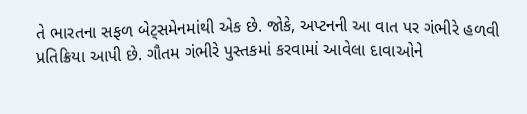તે ભારતના સફળ બેટ્સમેનમાંથી એક છે. જોકે, અપ્ટનની આ વાત પર ગંભીરે હળવી પ્રતિક્રિયા આપી છે. ગૌતમ ગંભીરે પુસ્તકમાં કરવામાં આવેલા દાવાઓને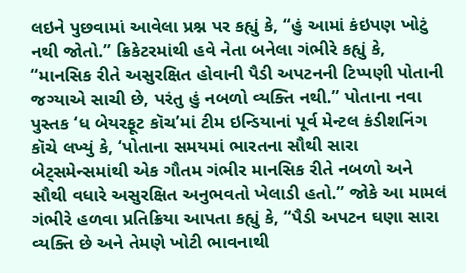લઇને પુછવામાં આવેલા પ્રશ્ન પર કહ્યું કે, “હું આમાં કંઇપણ ખોટું નથી જોતો.” ક્રિકેટરમાંથી હવે નેતા બનેલા ગંભીરે કહ્યું કે, “માનસિક રીતે અસુરક્ષિત હોવાની પૈડી અપટનની ટિપ્પણી પોતાની જગ્યાએ સાચી છે, પરંતુ હું નબળો વ્યક્તિ નથી.” પોતાના નવા પુસ્તક ‘ધ બેયરફૂટ કૉચ’માં ટીમ ઇન્ડિયાનાં પૂર્વ મેન્ટલ કંડીશનિંગ કૉચે લખ્યું કે, ‘પોતાના સમયમાં ભારતના સૌથી સારા બેટ્સમેન્સમાંથી એક ગૌતમ ગંભીર માનસિક રીતે નબળો અને સૌથી વધારે અસુરક્ષિત અનુભવતો ખેલાડી હતો.” જોકે આ મામલં ગંભીરે હળવા પ્રતિક્રિયા આપતા કહ્યું કે, “પૈડી અપટન ઘણા સારા વ્યક્તિ છે અને તેમણે ખોટી ભાવનાથી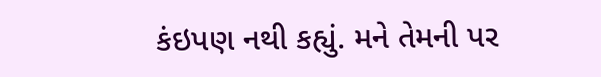કંઇપણ નથી કહ્યું. મને તેમની પર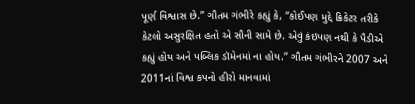પૂર્ણ વિશ્વાસ છે.” ગૌતમ ગંભીરે કહ્યું કે, “કોઈપણ મુદ્દે ક્રિકેટર તરીકે કેટલો અસુરક્ષિત હતો એ સૌની સામે છે. એવું કંઇપણ નથી કે પૈડીએ કહ્યું હોય અને પબ્લિક ડૉમેનમાં ના હોય.” ગૌતમ ગંભીરને 2007 અને 2011નાં વિશ્વ કપનો હીરો માનવામાં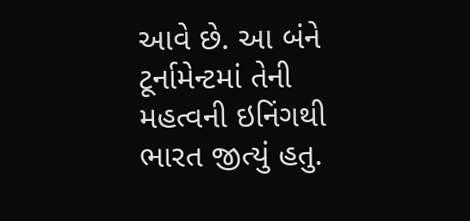આવે છે. આ બંને ટૂર્નામેન્ટમાં તેની મહત્વની ઇનિંગથી ભારત જીત્યું હતુ.